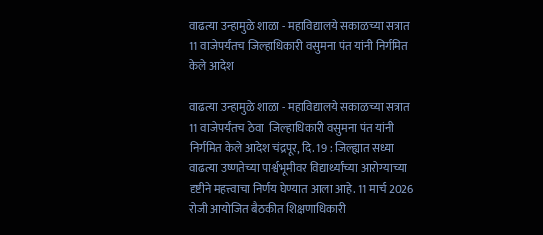वाढत्या उन्हामुळे शाळा - महाविद्यालये सकाळच्या सत्रात 11 वाजेपर्यंतच जिल्हाधिकारी वसुमना पंत यांनी निर्गमित केले आदेश

वाढत्या उन्हामुळे शाळा - महाविद्यालये सकाळच्या सत्रात 11 वाजेपर्यंतच ठेवा  जिल्हाधिकारी वसुमना पंत यांनी निर्गमित केले आदेश चंद्रपूर, दि. 19 : जिल्ह्यात सध्या वाढत्या उष्णतेच्या पार्श्वभूमीवर विद्यार्थ्यांच्या आरोग्याच्या दृष्टीने महत्त्वाचा निर्णय घेण्यात आला आहे. 11 मार्च 2026 रोजी आयोजित बैठकीत शिक्षणाधिकारी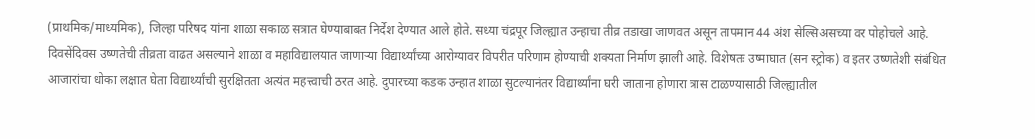(प्राथमिक/माध्यमिक), जिल्हा परिषद यांना शाळा सकाळ सत्रात घेण्याबाबत निर्देश देण्यात आले होते. सध्या चंद्रपूर जिल्ह्यात उन्हाचा तीव्र तडाखा जाणवत असून तापमान 44 अंश सेल्सिअसच्या वर पोहोचले आहे. दिवसेंदिवस उष्णतेची तीव्रता वाढत असल्याने शाळा व महाविद्यालयात जाणाऱ्या विद्यार्थ्यांच्या आरोग्यावर विपरीत परिणाम होण्याची शक्यता निर्माण झाली आहे. विशेषतः उष्माघात (सन स्ट्रोक) व इतर उष्णतेशी संबंधित आजारांचा धोका लक्षात घेता विद्यार्थ्यांची सुरक्षितता अत्यंत महत्त्वाची ठरत आहे. दुपारच्या कडक उन्हात शाळा सुटल्यानंतर विद्यार्थ्यांना घरी जाताना होणारा त्रास टाळण्यासाठी जिल्ह्यातील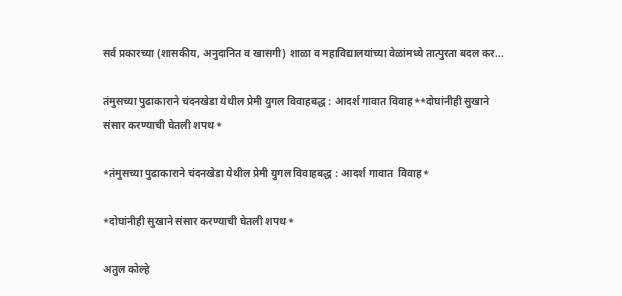सर्व प्रकारच्या (शासकीय, अनुदानित व खासगी) शाळा व महाविद्यालयांच्या वेळांमध्ये तात्पुरता बदल कर...

तंमुसच्या पुढाकाराने चंदनखेडा येथील प्रेमी युगल विवाहबद्ध : आदर्श गावात विवाह**दोघांनीही सुखाने संसार करण्याची घेतली शपथ*

*तंमुसच्या पुढाकाराने चंदनखेडा येथील प्रेमी युगल विवाहबद्ध : आदर्श गावात  विवाह*

*दोघांनीही सुखाने संसार करण्याची घेतली शपथ*

अतुल कोल्हे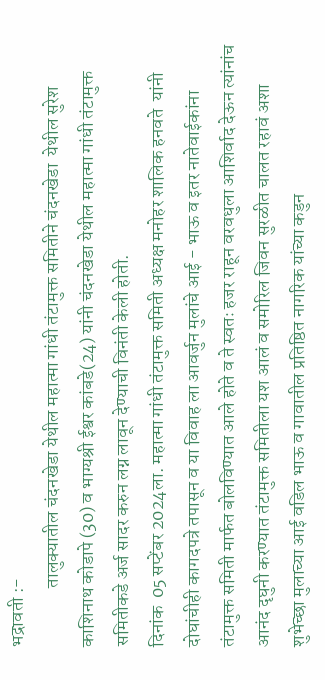भद्रावती :-
                तालुक्यातील चंदनखेडा येथील महात्मा गांधी तंटामुक्त समितीने चंदनखेडा  येथील सुरेश काशिनाथ कोडापे (30) व भाग्यश्री ईश्वर कांबडे(24) यांनी चंदनखेडा येथील महात्मा गांधी तंटामुक्त समितीकडे अर्ज सादर करुन लग्न लावून देण्याची विनंती केली होती.
दिनांक  05 सप्टेंबर 2024ला. महात्मा गांधी तंटामुक्त समिती अध्यक्ष मनोहर शालिक हनवते  यांनी दोघांचीही कागदपत्रे तपासून व या विवाह ला आवर्जुन मुलांचे आई - भाऊ व इतर नातेवाईकांना तंटामुक्त समिती मार्फत बोलविण्यात आले होते व ते स्वतः हजर राहून वरवधुला आशिर्वाद देऊन त्यांनांच आनंद दृघुनी करण्यात तंटामुक्त समितीला यश आलं व समोरिल जिवन सुरळीत चालत रहावं अशा शुभेच्छा मुलाच्या आई वडिल भाऊ व गावातील प्रतिष्ठित नागरिक यांच्या कडुन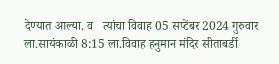देण्यात आल्या. व   त्यांचा विवाह 05 सप्टेंबर 2024 गुरुवार ला.सायंकाळी 8:15 ला.विवाह हनुमान मंदिर सीताबर्डी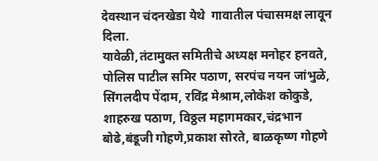देवस्थान चंदनखेडा येथे  गावातील पंचासमक्ष लावून दिला.
यावेळी,तंटामुक्त समितीचे अध्यक्ष मनोहर हनवते, पोलिस पाटील समिर पठाण, सरपंच नयन जांभुळे,  सिंगलदीप पेंदाम, रविंद्र मेश्राम,लोकेश कोकुडे, शाहरुख पठाण, विठ्ठल महागमकार,चंद्रभान बोढे,बंडूजी गोहणे,प्रकाश सोरते, बाळकृष्ण गोहणे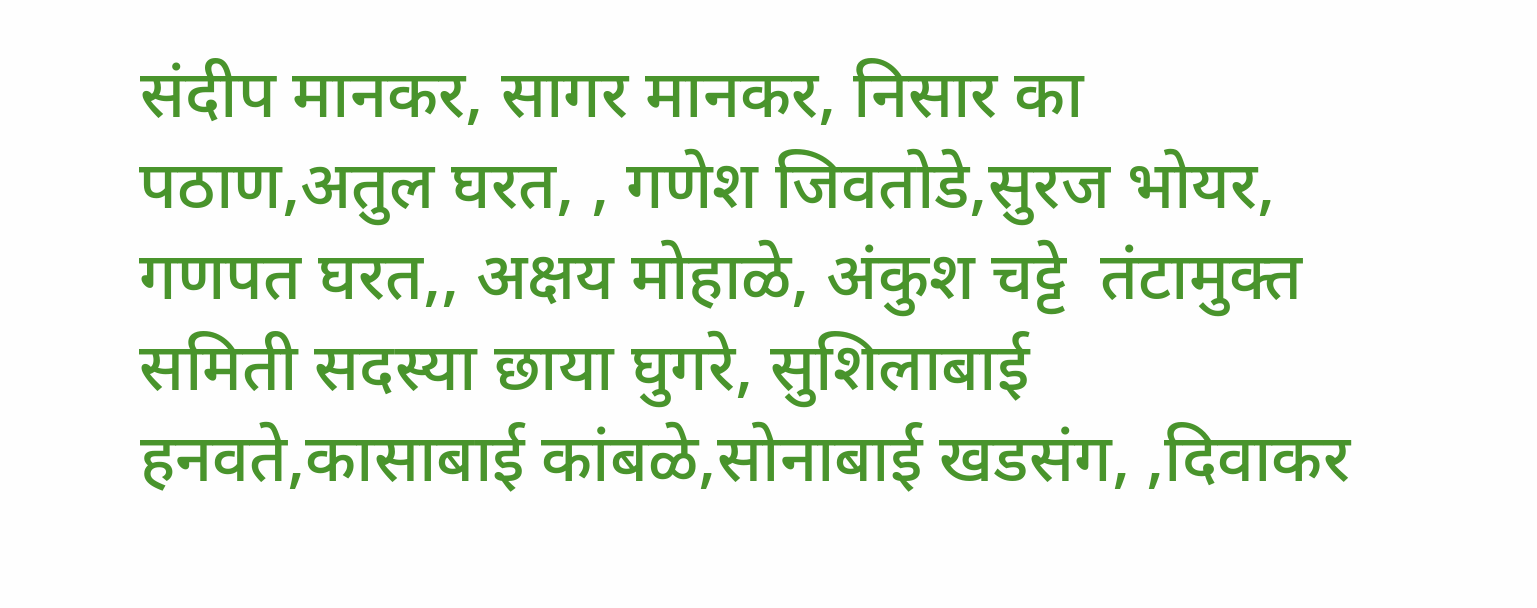संदीप मानकर, सागर मानकर, निसार का पठाण,अतुल घरत, , गणेश जिवतोडे,सुरज भोयर, गणपत घरत,, अक्षय मोहाळे, अंकुश चट्टे  तंटामुक्त समिती सदस्या छाया घुगरे, सुशिलाबाई हनवते,कासाबाई कांबळे,सोनाबाई खडसंग, ,दिवाकर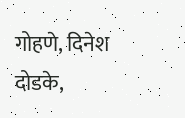गोहणे, दिनेश दोडके,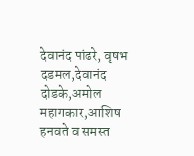देवानंद पांढरे, वृषभ दडमल,देवानंद दोडके,अमोल महागकार,आशिष हनवते व समस्त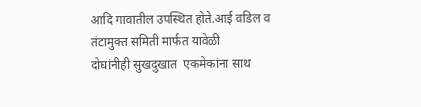आदि गावातील उपस्थित होते.आई वडिल व तंटामुक्त समिती मार्फत यावेळी दोघांनीही ‌सुखदुखात  एकमेकांना साथ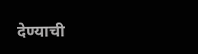देण्याची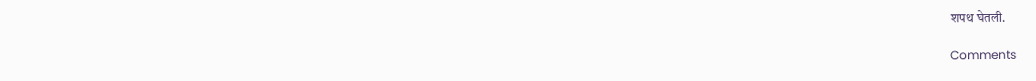शपथ घेतली.

Comments